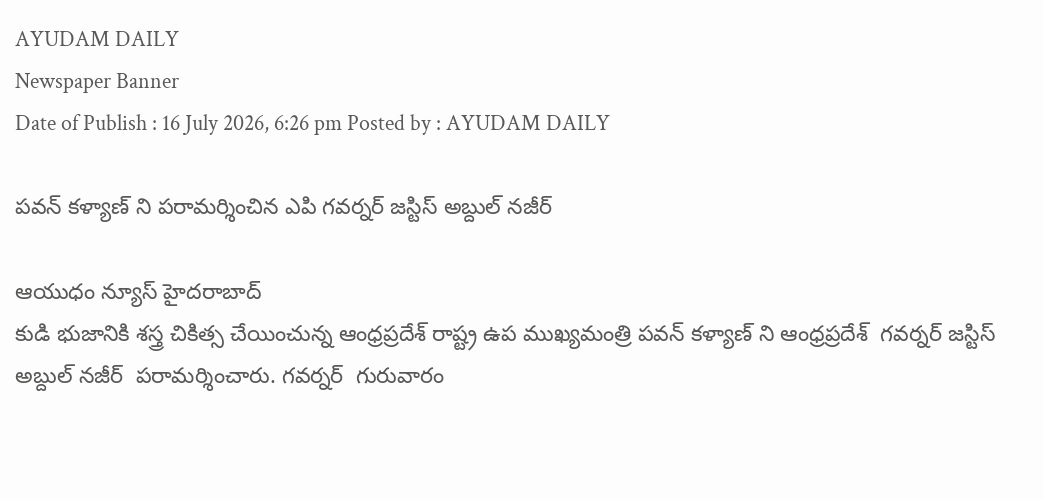AYUDAM DAILY
Newspaper Banner
Date of Publish : 16 July 2026, 6:26 pm Posted by : AYUDAM DAILY

పవన్ కళ్యాణ్ ని పరామర్శించిన ఎపి గవర్నర్ జస్టిస్ అబ్దుల్ నజీర్

ఆయుధం న్యూస్ హైదరాబాద్
కుడి భుజానికి శస్త్ర చికిత్స చేయించున్న ఆంధ్రప్రదేశ్ రాష్ట్ర ఉప ముఖ్యమంత్రి పవన్ కళ్యాణ్ ని ఆంధ్రప్రదేశ్  గవర్నర్ జస్టిస్ అబ్దుల్ నజీర్  పరామర్శించారు. గవర్నర్  గురువారం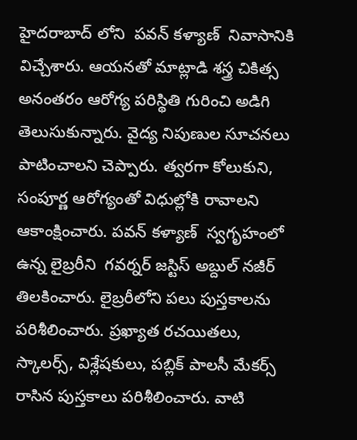హైదరాబాద్ లోని  పవన్ కళ్యాణ్  నివాసానికి విచ్చేశారు. ఆయనతో మాట్లాడి శస్త్ర చికిత్స అనంతరం ఆరోగ్య పరిస్థితి గురించి అడిగి తెలుసుకున్నారు. వైద్య నిపుణుల సూచనలు పాటించాలని చెప్పారు. త్వరగా కోలుకుని, సంపూర్ణ ఆరోగ్యంతో విధుల్లోకి రావాలని ఆకాంక్షించారు. పవన్ కళ్యాణ్  స్వగృహంలో ఉన్న లైబ్రరీని  గవర్నర్ జస్టిస్ అబ్దుల్ నజీర్  తిలకించారు. లైబ్రరీలోని పలు పుస్తకాలను పరిశీలించారు. ప్రఖ్యాత రచయితలు, స్కాలర్స్, విశ్లేషకులు, పబ్లిక్ పాలసీ మేకర్స్ రాసిన పుస్తకాలు పరిశీలించారు. వాటి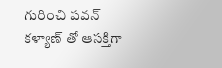గురించి పవన్ కళ్యాణ్ తో ఆసక్తిగా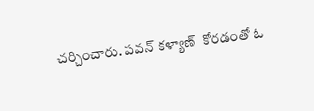చర్చించారు. పవన్ కళ్యాణ్  కోరడంతో ఓ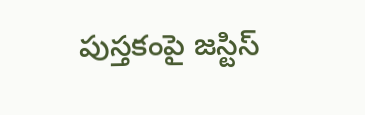పుస్తకంపై జస్టిస్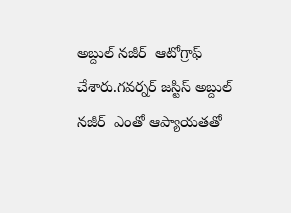అబ్దుల్ నజీర్  ఆటోగ్రాఫ్ చేశారు.గవర్నర్ జస్టిస్ అబ్దుల్ నజీర్  ఎంతో ఆప్యాయతతో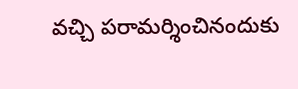వచ్చి పరామర్శించినందుకు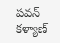పవన్ కళ్యాణ్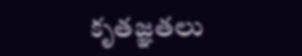కృతజ్ఞతలు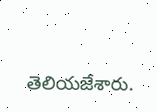తెలియజేశారు.